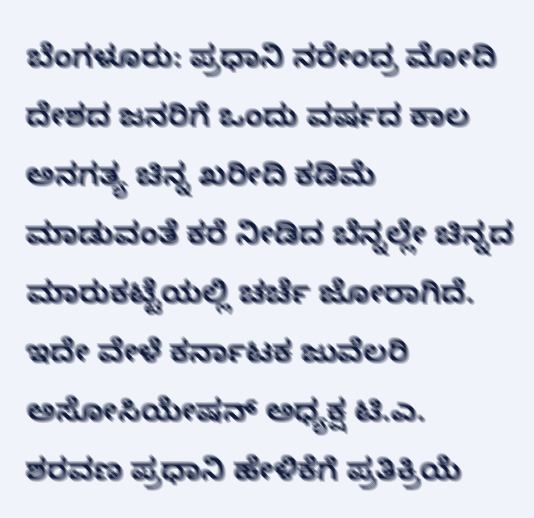ಬೆಂಗಳೂರು: ಪ್ರಧಾನಿ ನರೇಂದ್ರ ಮೋದಿ ದೇಶದ ಜನರಿಗೆ ಒಂದು ವರ್ಷದ ಕಾಲ ಅನಗತ್ಯ ಚಿನ್ನ ಖರೀದಿ ಕಡಿಮೆ ಮಾಡುವಂತೆ ಕರೆ ನೀಡಿದ ಬೆನ್ನಲ್ಲೇ ಚಿನ್ನದ ಮಾರುಕಟ್ಟೆಯಲ್ಲಿ ಚರ್ಚೆ ಜೋರಾಗಿದೆ. ಇದೇ ವೇಳೆ ಕರ್ನಾಟಕ ಜುವೆಲರಿ ಅಸೋಸಿಯೇಷನ್ ಅಧ್ಯಕ್ಷ ಟಿ.ಎ. ಶರವಣ ಪ್ರಧಾನಿ ಹೇಳಿಕೆಗೆ ಪ್ರತಿಕ್ರಿಯೆ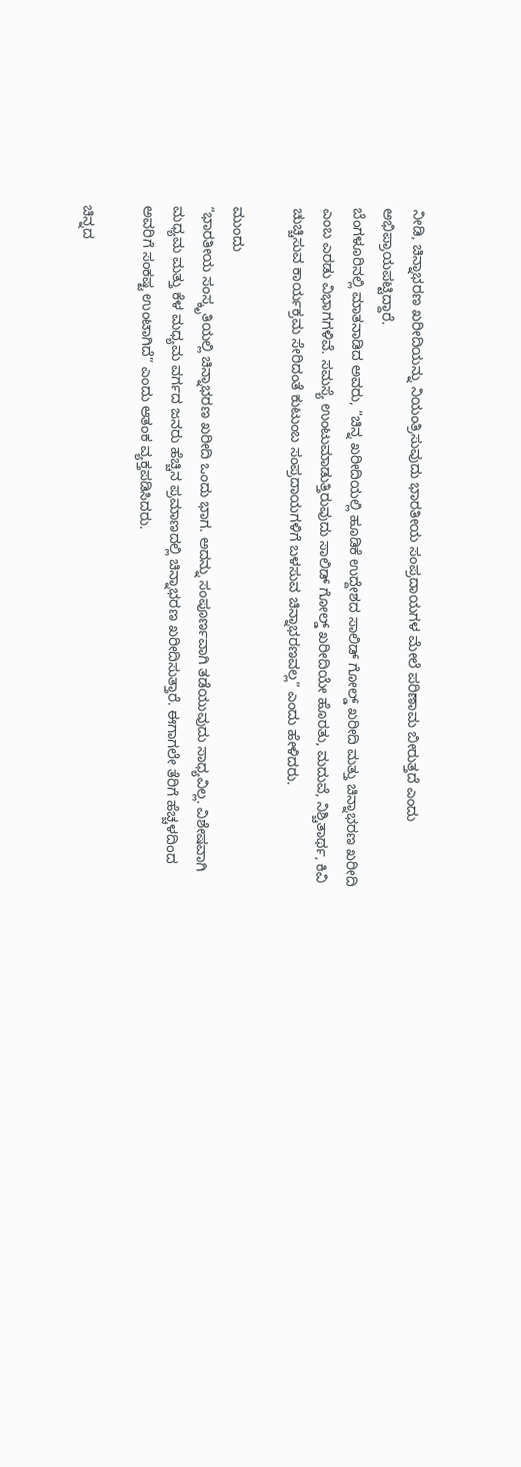ನೀಡಿ, ಚಿನ್ನಾಭರಣ ಖರೀದಿಯನ್ನು ನಿಯಂತ್ರಿಸುವುದು ಭಾರತೀಯ ಸಂಪ್ರದಾಯಗಳ ಮೇಲೆ ಪರಿಣಾಮ ಬೀರುತ್ತದೆ ಎಂದು ಅಭಿಪ್ರಾಯಪಟ್ಟಿದ್ದಾರೆ.
ಬೆಂಗಳೂರಿನಲ್ಲಿ ಮಾತನಾಡಿದ ಅವರು, “ಚಿನ್ನ ಖರೀದಿಯಲ್ಲಿ ಹೂಡಿಕೆ ಉದ್ದೇಶದ ಸಾಲಿಡ್ ಗೋಲ್ಡ್ ಖರೀದಿ ಮತ್ತು ಚಿನ್ನಾಭರಣ ಖರೀದಿ ಎಂಬ ಎರಡು ವಿಭಾಗಗಳಿವೆ. ಸಮಸ್ಯೆ ಉಂಟುಮಾಡುತ್ತಿರುವುದು ಸಾಲಿಡ್ ಗೋಲ್ಡ್ ಖರೀದಿಯೇ ಹೊರತು, ಮದುವೆ, ನಿಶ್ಚಿತಾರ್ಥ, ಕಿವಿ ಚುಚ್ಚಿಸುವ ಕಾರ್ಯಕ್ರಮ ಸೇರಿದಂತೆ ಕುಟುಂಬ ಸಂಪ್ರದಾಯಗಳಿಗೆ ಬಳಸುವ ಚಿನ್ನಾಭರಣವಲ್ಲ” ಎಂದು ಹೇಳಿದರು.

ಮುಂದು
“ಭಾರತೀಯ ಸಂಸ್ಕೃತಿಯಲ್ಲಿ ಚಿನ್ನಾಭರಣ ಖರೀದಿ ಒಂದು ಭಾಗ. ಅದನ್ನು ಸಂಪೂರ್ಣವಾಗಿ ತಡೆಯುವುದು ಸಾಧ್ಯವಿಲ್ಲ. ವಿಶೇಷವಾಗಿ ಮಧ್ಯಮ ಮತ್ತು ಕೆಳ ಮಧ್ಯಮ ವರ್ಗದ ಜನರು ಹೆಚ್ಚಿನ ಪ್ರಮಾಣದಲ್ಲಿ ಚಿನ್ನಾಭರಣ ಖರೀದಿಸುತ್ತಾರೆ. ಈಗಾಗಲೇ ತೆರಿಗೆ ಹೆಚ್ಚಳದಿಂದ ಅವರಿಗೆ ಸಂಕಷ್ಟ ಉಂಟಾಗಿದೆ” ಎಂದು ಆತಂಕ ವ್ಯಕ್ತಪಡಿಸಿದರು.

ಚಿನ್ನದ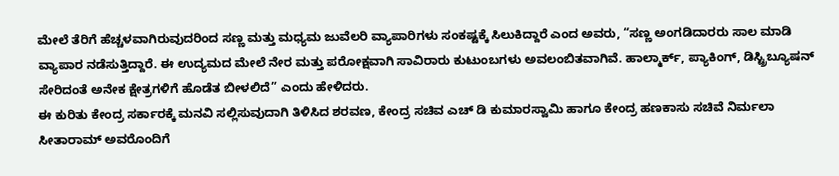ಮೇಲೆ ತೆರಿಗೆ ಹೆಚ್ಚಳವಾಗಿರುವುದರಿಂದ ಸಣ್ಣ ಮತ್ತು ಮಧ್ಯಮ ಜುವೆಲರಿ ವ್ಯಾಪಾರಿಗಳು ಸಂಕಷ್ಟಕ್ಕೆ ಸಿಲುಕಿದ್ದಾರೆ ಎಂದ ಅವರು, “ಸಣ್ಣ ಅಂಗಡಿದಾರರು ಸಾಲ ಮಾಡಿ ವ್ಯಾಪಾರ ನಡೆಸುತ್ತಿದ್ದಾರೆ. ಈ ಉದ್ಯಮದ ಮೇಲೆ ನೇರ ಮತ್ತು ಪರೋಕ್ಷವಾಗಿ ಸಾವಿರಾರು ಕುಟುಂಬಗಳು ಅವಲಂಬಿತವಾಗಿವೆ. ಹಾಲ್ಮಾರ್ಕ್, ಪ್ಯಾಕಿಂಗ್, ಡಿಸ್ಟ್ರಿಬ್ಯೂಷನ್ ಸೇರಿದಂತೆ ಅನೇಕ ಕ್ಷೇತ್ರಗಳಿಗೆ ಹೊಡೆತ ಬೀಳಲಿದೆ” ಎಂದು ಹೇಳಿದರು.
ಈ ಕುರಿತು ಕೇಂದ್ರ ಸರ್ಕಾರಕ್ಕೆ ಮನವಿ ಸಲ್ಲಿಸುವುದಾಗಿ ತಿಳಿಸಿದ ಶರವಣ, ಕೇಂದ್ರ ಸಚಿವ ಎಚ್ ಡಿ ಕುಮಾರಸ್ವಾಮಿ ಹಾಗೂ ಕೇಂದ್ರ ಹಣಕಾಸು ಸಚಿವೆ ನಿರ್ಮಲಾ ಸೀತಾರಾಮ್ ಅವರೊಂದಿಗೆ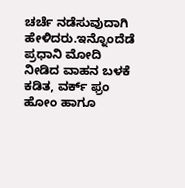ಚರ್ಚೆ ನಡೆಸುವುದಾಗಿ ಹೇಳಿದರು.ಇನ್ನೊಂದೆಡೆ ಪ್ರಧಾನಿ ಮೋದಿ ನೀಡಿದ ವಾಹನ ಬಳಕೆ ಕಡಿತ, ವರ್ಕ್ ಫ್ರಂ ಹೋಂ ಹಾಗೂ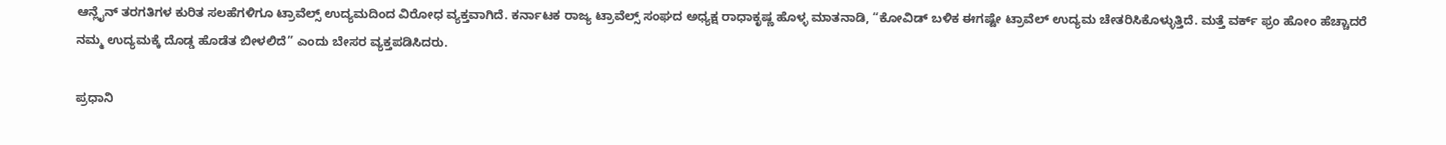ಆನ್ಲೈನ್ ತರಗತಿಗಳ ಕುರಿತ ಸಲಹೆಗಳಿಗೂ ಟ್ರಾವೆಲ್ಸ್ ಉದ್ಯಮದಿಂದ ವಿರೋಧ ವ್ಯಕ್ತವಾಗಿದೆ. ಕರ್ನಾಟಕ ರಾಜ್ಯ ಟ್ರಾವೆಲ್ಸ್ ಸಂಘದ ಅಧ್ಯಕ್ಷ ರಾಧಾಕೃಷ್ಣ ಹೊಳ್ಳ ಮಾತನಾಡಿ, “ಕೋವಿಡ್ ಬಳಿಕ ಈಗಷ್ಟೇ ಟ್ರಾವೆಲ್ ಉದ್ಯಮ ಚೇತರಿಸಿಕೊಳ್ಳುತ್ತಿದೆ. ಮತ್ತೆ ವರ್ಕ್ ಫ್ರಂ ಹೋಂ ಹೆಚ್ಚಾದರೆ ನಮ್ಮ ಉದ್ಯಮಕ್ಕೆ ದೊಡ್ಡ ಹೊಡೆತ ಬೀಳಲಿದೆ” ಎಂದು ಬೇಸರ ವ್ಯಕ್ತಪಡಿಸಿದರು.

ಪ್ರಧಾನಿ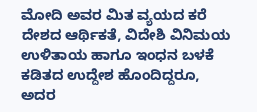ಮೋದಿ ಅವರ ಮಿತ ವ್ಯಯದ ಕರೆ ದೇಶದ ಆರ್ಥಿಕತೆ, ವಿದೇಶಿ ವಿನಿಮಯ ಉಳಿತಾಯ ಹಾಗೂ ಇಂಧನ ಬಳಕೆ ಕಡಿತದ ಉದ್ದೇಶ ಹೊಂದಿದ್ದರೂ, ಅದರ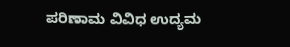ಪರಿಣಾಮ ವಿವಿಧ ಉದ್ಯಮ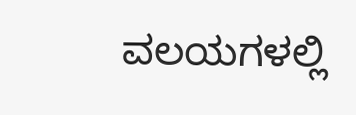ವಲಯಗಳಲ್ಲಿ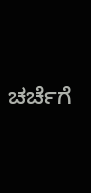ಚರ್ಚೆಗೆ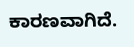ಕಾರಣವಾಗಿದೆ.